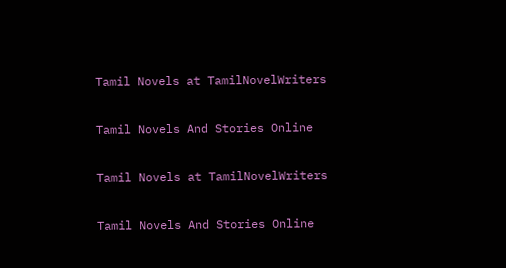Tamil Novels at TamilNovelWriters

Tamil Novels And Stories Online

Tamil Novels at TamilNovelWriters

Tamil Novels And Stories Online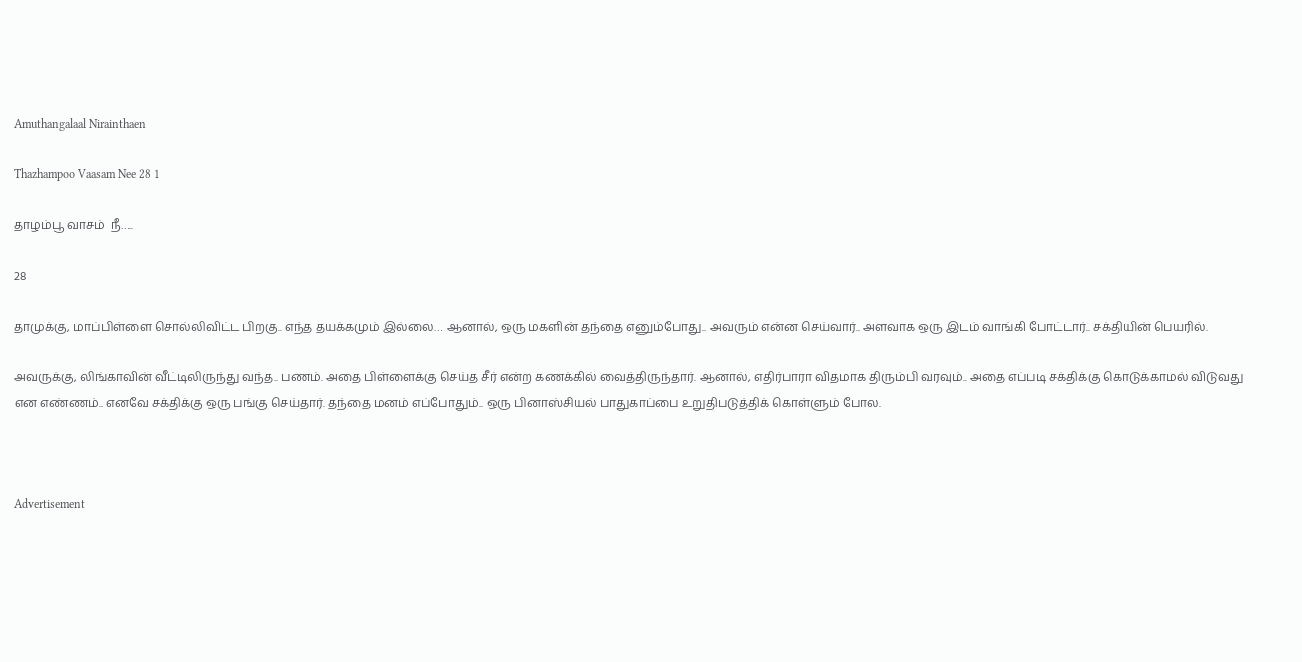Amuthangalaal Nirainthaen

Thazhampoo Vaasam Nee 28 1

தாழம்பூ வாசம்  நீ…..

28

தாமுக்கு, மாப்பிள்ளை சொல்லிவிட்ட பிறகு.. எந்த தயக்கமும் இல்லை… ஆனால், ஒரு மகளின் தந்தை எனும்போது.. அவரும் என்ன செய்வார்.. அளவாக ஒரு இடம் வாங்கி போட்டார்.. சக்தியின் பெயரில்.

அவருக்கு, லிங்காவின் வீட்டிலிருந்து வந்த.. பணம். அதை பிள்ளைக்கு செய்த சீர் என்ற கணக்கில் வைத்திருந்தார். ஆனால், எதிர்பாரா விதமாக திரும்பி வரவும்.. அதை எப்படி சக்திக்கு கொடுக்காமல் விடுவது என எண்ணம்.. எனவே சக்திக்கு ஒரு பங்கு செய்தார். தந்தை மனம் எப்போதும்.. ஒரு பினாஸ்சியல் பாதுகாப்பை உறுதிபடுத்திக் கொள்ளும் போல.



Advertisement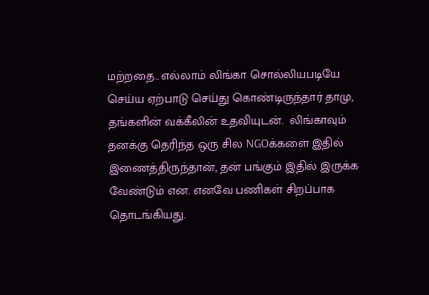மற்றதை.. எல்லாம் லிங்கா சொல்லியபடியே செய்ய ஏற்பாடு செய்து கொண்டிருந்தார் தாமு, தங்களின் வக்கீலின் உதவியுடன்.  லிங்காவும் தனக்கு தெரிந்த ஒரு சில NGOக்களை இதில் இணைத்திருந்தான், தன் பங்கும் இதில் இருக்க வேண்டும் என. எனவே பணிகள் சிறப்பாக தொடங்கியது.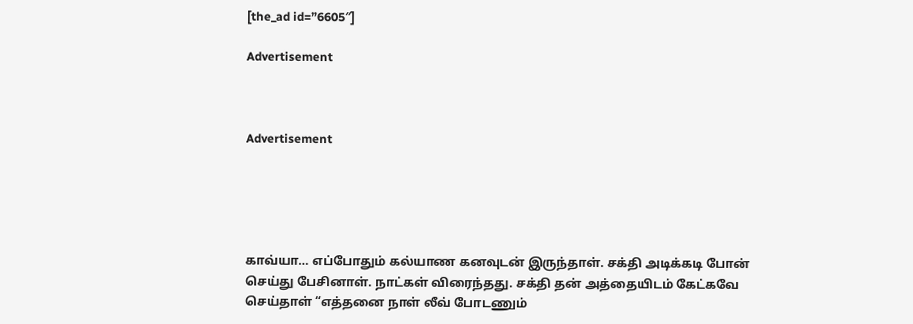[the_ad id=”6605″]

Advertisement



Advertisement





காவ்யா… எப்போதும் கல்யாண கனவுடன் இருந்தாள். சக்தி அடிக்கடி போன் செய்து பேசினாள். நாட்கள் விரைந்தது. சக்தி தன் அத்தையிடம் கேட்கவே செய்தாள் “எத்தனை நாள் லீவ் போடணும்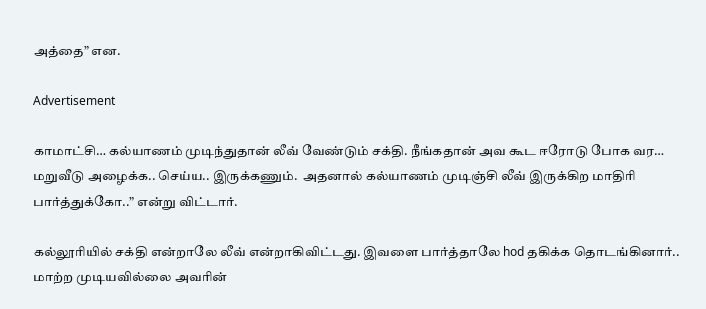அத்தை” என.

Advertisement

காமாட்சி… கல்யாணம் முடிந்துதான் லீவ் வேண்டும் சக்தி. நீங்கதான் அவ கூட ஈரோடு போக வர… மறுவீடு அழைக்க.. செய்ய.. இருக்கணும்.  அதனால் கல்யாணம் முடிஞ்சி லீவ் இருக்கிற மாதிரி பார்த்துக்கோ..” என்று விட்டார்.

கல்லூரியில் சக்தி என்றாலே லீவ் என்றாகிவிட்டது. இவளை பார்த்தாலே hod தகிக்க தொடங்கினார்.. மாற்ற முடியவில்லை அவரின்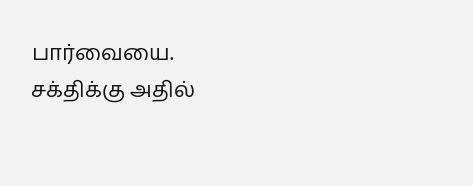பார்வையை. சக்திக்கு அதில்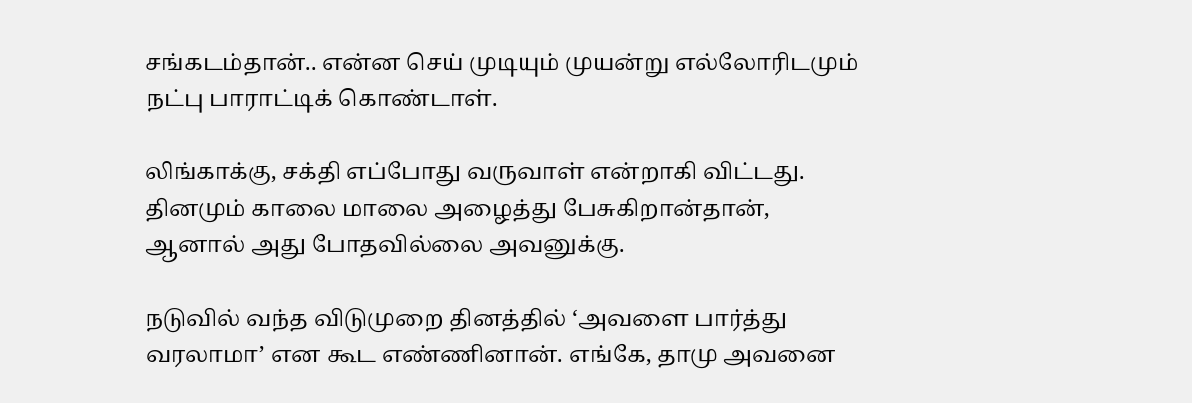சங்கடம்தான்.. என்ன செய் முடியும் முயன்று எல்லோரிடமும் நட்பு பாராட்டிக் கொண்டாள்.

லிங்காக்கு, சக்தி எப்போது வருவாள் என்றாகி விட்டது. தினமும் காலை மாலை அழைத்து பேசுகிறான்தான், ஆனால் அது போதவில்லை அவனுக்கு.

நடுவில் வந்த விடுமுறை தினத்தில் ‘அவளை பார்த்து வரலாமா’ என கூட எண்ணினான். எங்கே, தாமு அவனை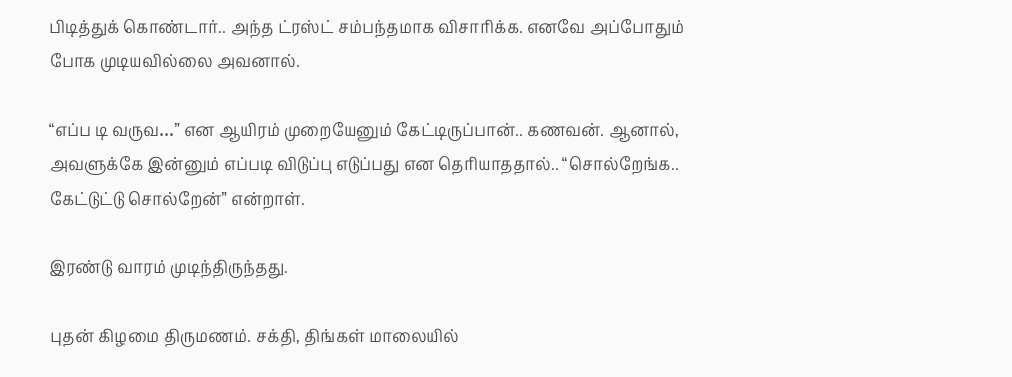பிடித்துக் கொண்டார்.. அந்த ட்ரஸ்ட் சம்பந்தமாக விசாரிக்க. எனவே அப்போதும் போக முடியவில்லை அவனால்.

“எப்ப டி வருவ…” என ஆயிரம் முறையேனும் கேட்டிருப்பான்.. கணவன். ஆனால், அவளுக்கே இன்னும் எப்படி விடுப்பு எடுப்பது என தெரியாததால்.. “சொல்றேங்க.. கேட்டுட்டு சொல்றேன்” என்றாள்.

இரண்டு வாரம் முடிந்திருந்தது.

புதன் கிழமை திருமணம். சக்தி, திங்கள் மாலையில்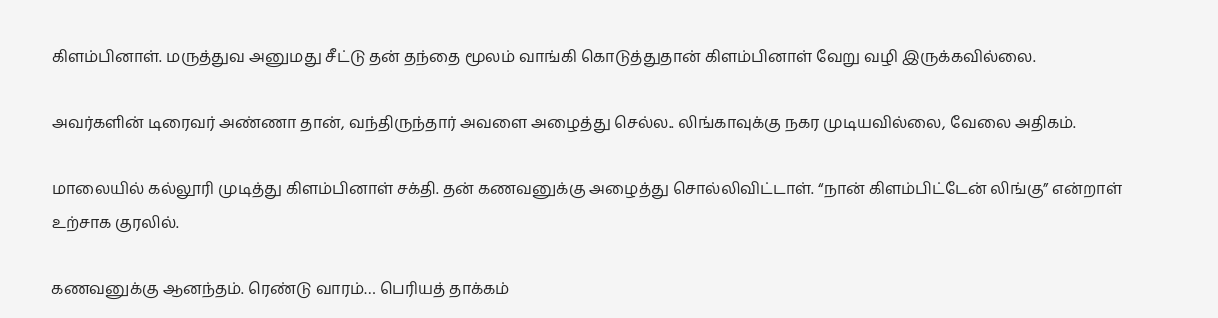கிளம்பினாள். மருத்துவ அனுமது சீட்டு தன் தந்தை மூலம் வாங்கி கொடுத்துதான் கிளம்பினாள் வேறு வழி இருக்கவில்லை.

அவர்களின் டிரைவர் அண்ணா தான், வந்திருந்தார் அவளை அழைத்து செல்ல.. லிங்காவுக்கு நகர முடியவில்லை, வேலை அதிகம்.

மாலையில் கல்லூரி முடித்து கிளம்பினாள் சக்தி. தன் கணவனுக்கு அழைத்து சொல்லிவிட்டாள். “நான் கிளம்பிட்டேன் லிங்கு” என்றாள் உற்சாக குரலில்.

கணவனுக்கு ஆனந்தம். ரெண்டு வாரம்… பெரியத் தாக்கம்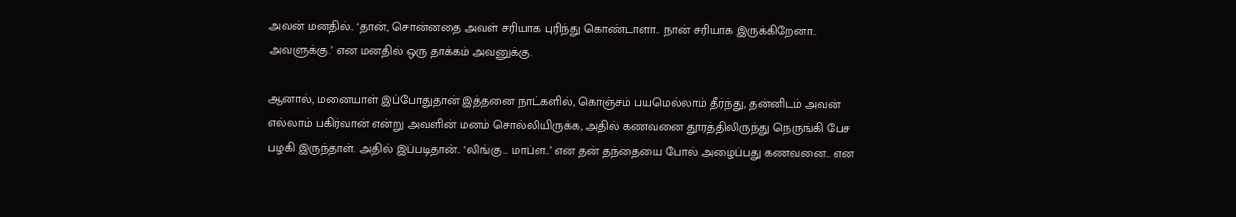அவன் மனதில்.. ‘தான், சொன்னதை அவள் சரியாக புரிந்து கொண்டாளா.. நான் சரியாக இருக்கிறேனா.. அவளுக்கு.’ என மனதில் ஒரு தாக்கம் அவனுக்கு.

ஆனால், மனையாள் இப்போதுதான் இத்தனை நாட்களில், கொஞ்சம் பயமெல்லாம் தீர்ந்து, தன்னிடம் அவன் எல்லாம் பகிர்வான் என்று அவளின் மனம் சொல்லியிருக்க, அதில் கணவனை தூரத்திலிருந்து நெருங்கி பேச பழகி இருந்தாள். அதில் இப்படிதான்.. ‘லிங்கு… மாப்ள..’ என தன் தந்தையை போல் அழைப்பது கணவனை.. என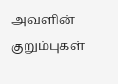அவளின் குறும்புகள்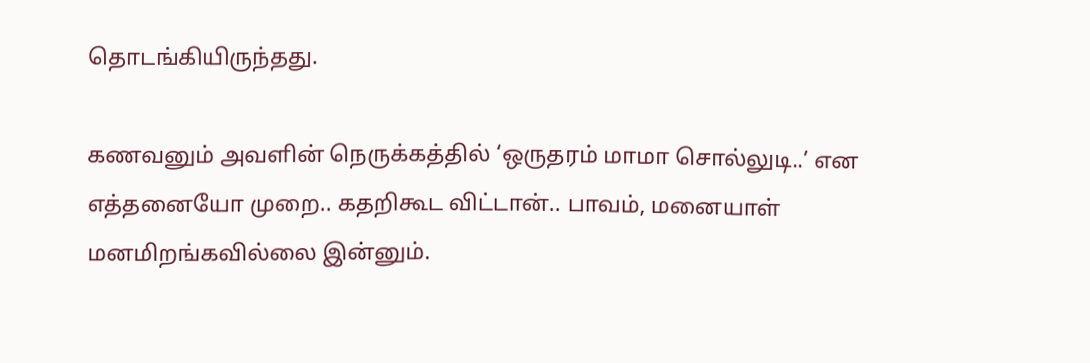தொடங்கியிருந்தது.

கணவனும் அவளின் நெருக்கத்தில் ‘ஒருதரம் மாமா சொல்லுடி..’ என எத்தனையோ முறை.. கதறிகூட விட்டான்.. பாவம், மனையாள் மனமிறங்கவில்லை இன்னும்.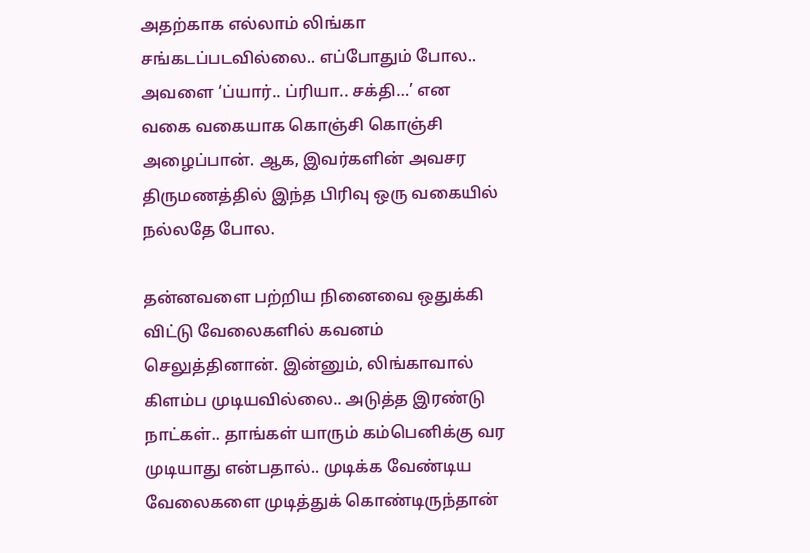அதற்காக எல்லாம் லிங்கா சங்கடப்படவில்லை.. எப்போதும் போல.. அவளை ‘ப்யார்.. ப்ரியா.. சக்தி…’ என வகை வகையாக கொஞ்சி கொஞ்சி அழைப்பான். ஆக, இவர்களின் அவசர திருமணத்தில் இந்த பிரிவு ஒரு வகையில் நல்லதே போல.

தன்னவளை பற்றிய நினைவை ஒதுக்கி விட்டு வேலைகளில் கவனம் செலுத்தினான். இன்னும், லிங்காவால் கிளம்ப முடியவில்லை.. அடுத்த இரண்டு நாட்கள்.. தாங்கள் யாரும் கம்பெனிக்கு வர முடியாது என்பதால்.. முடிக்க வேண்டிய வேலைகளை முடித்துக் கொண்டிருந்தான்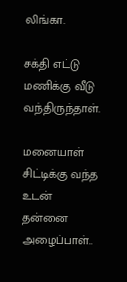லிங்கா.

சக்தி எட்டு மணிக்கு வீடு வந்திருந்தாள்.

மனையாள் சிட்டிக்கு வந்த உடன் தன்னை அழைப்பாள்..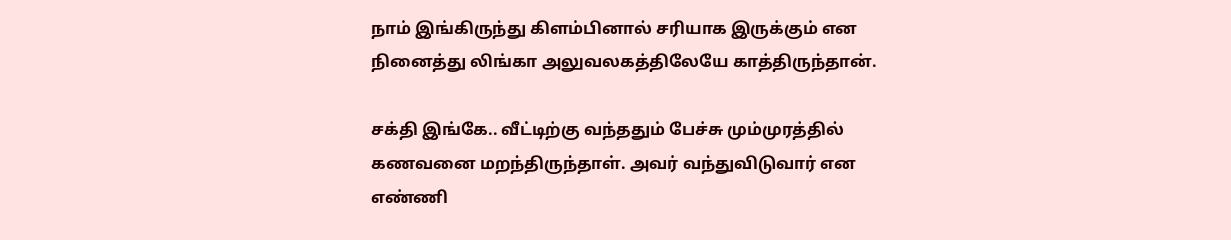நாம் இங்கிருந்து கிளம்பினால் சரியாக இருக்கும் என நினைத்து லிங்கா அலுவலகத்திலேயே காத்திருந்தான்.

சக்தி இங்கே.. வீட்டிற்கு வந்ததும் பேச்சு மும்முரத்தில் கணவனை மறந்திருந்தாள். அவர் வந்துவிடுவார் என எண்ணி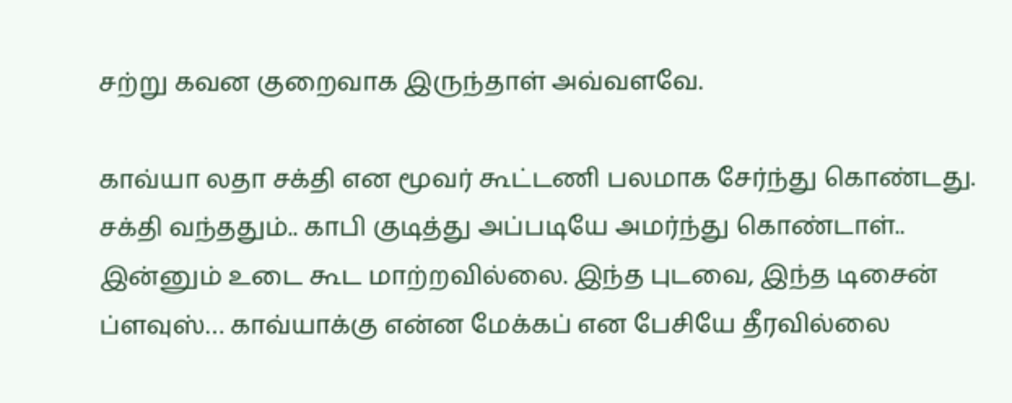சற்று கவன குறைவாக இருந்தாள் அவ்வளவே.

காவ்யா லதா சக்தி என மூவர் கூட்டணி பலமாக சேர்ந்து கொண்டது. சக்தி வந்ததும்.. காபி குடித்து அப்படியே அமர்ந்து கொண்டாள்.. இன்னும் உடை கூட மாற்றவில்லை. இந்த புடவை, இந்த டிசைன் ப்ளவுஸ்… காவ்யாக்கு என்ன மேக்கப் என பேசியே தீரவில்லை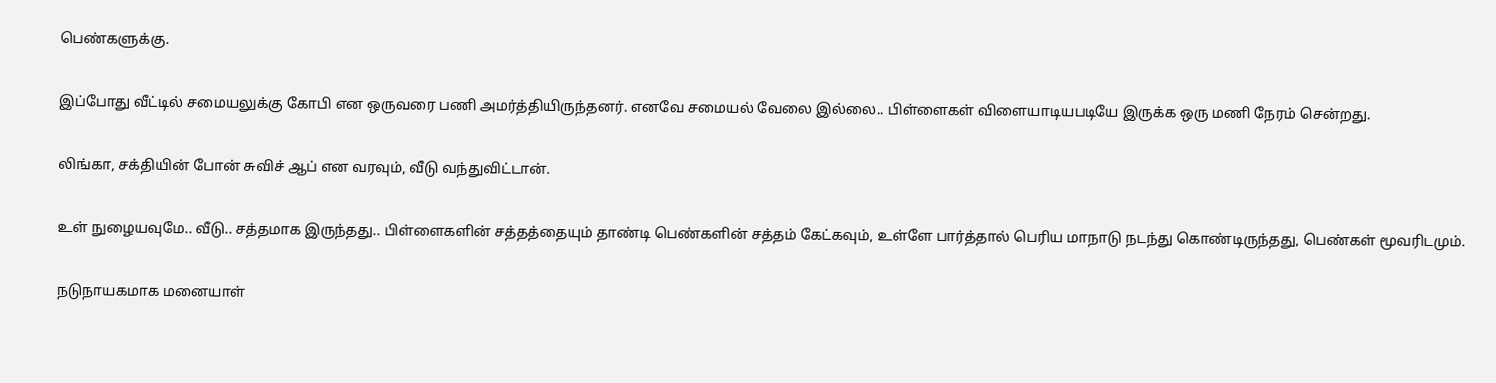பெண்களுக்கு.

இப்போது வீட்டில் சமையலுக்கு கோபி என ஒருவரை பணி அமர்த்தியிருந்தனர். எனவே சமையல் வேலை இல்லை.. பிள்ளைகள் விளையாடியபடியே இருக்க ஒரு மணி நேரம் சென்றது.

லிங்கா, சக்தியின் போன் சுவிச் ஆப் என வரவும், வீடு வந்துவிட்டான்.

உள் நுழையவுமே.. வீடு.. சத்தமாக இருந்தது.. பிள்ளைகளின் சத்தத்தையும் தாண்டி பெண்களின் சத்தம் கேட்கவும், உள்ளே பார்த்தால் பெரிய மாநாடு நடந்து கொண்டிருந்தது, பெண்கள் மூவரிடமும்.

நடுநாயகமாக மனையாள்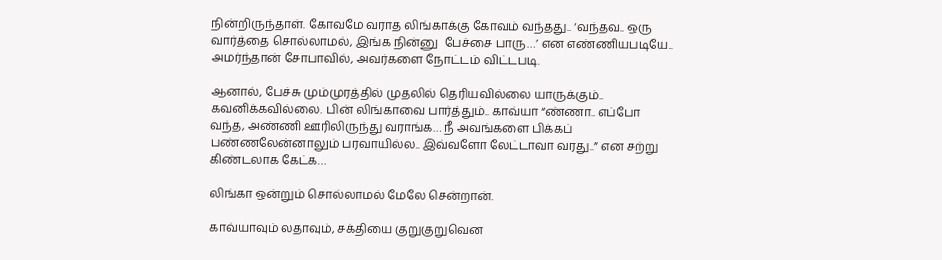நின்றிருந்தாள். கோவமே வராத லிங்காக்கு கோவம் வந்தது.. ‘வந்தவ.. ஒரு வார்த்தை சொல்லாமல், இங்க நின்னு  பேச்சை பாரு…’ என எண்ணியபடியே.. அமர்ந்தான் சோபாவில், அவர்களை நோட்டம் விட்டபடி.

ஆனால், பேச்சு மும்முரத்தில் முதலில் தெரியவில்லை யாருக்கும்.. கவனிக்கவில்லை. பின் லிங்காவை பார்த்தும்.. காவ்யா “ண்ணா.. எப்போ வந்த, அண்ணி ஊரிலிருந்து வராங்க… நீ அவங்களை பிக்கப் பண்ணலேன்னாலும் பரவாயில்ல.. இவ்வளோ லேட்டாவா வரது..” என சற்று கிண்டலாக கேட்க…

லிங்கா ஒன்றும் சொல்லாமல் மேலே சென்றான்.

காவ்யாவும் லதாவும், சக்தியை குறுகுறுவென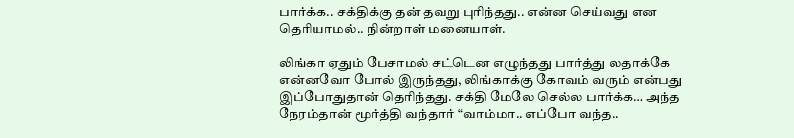பார்க்க.. சக்திக்கு தன் தவறு புரிந்தது.. என்ன செய்வது என தெரியாமல்.. நின்றாள் மனையாள்.

லிங்கா ஏதும் பேசாமல் சட்டென எழுந்தது பார்த்து லதாக்கே என்னவோ போல் இருந்தது, லிங்காக்கு கோவம் வரும் என்பது இப்போதுதான் தெரிந்தது. சக்தி மேலே செல்ல பார்க்க… அந்த நேரம்தான் மூர்த்தி வந்தார் “வாம்மா.. எப்போ வந்த..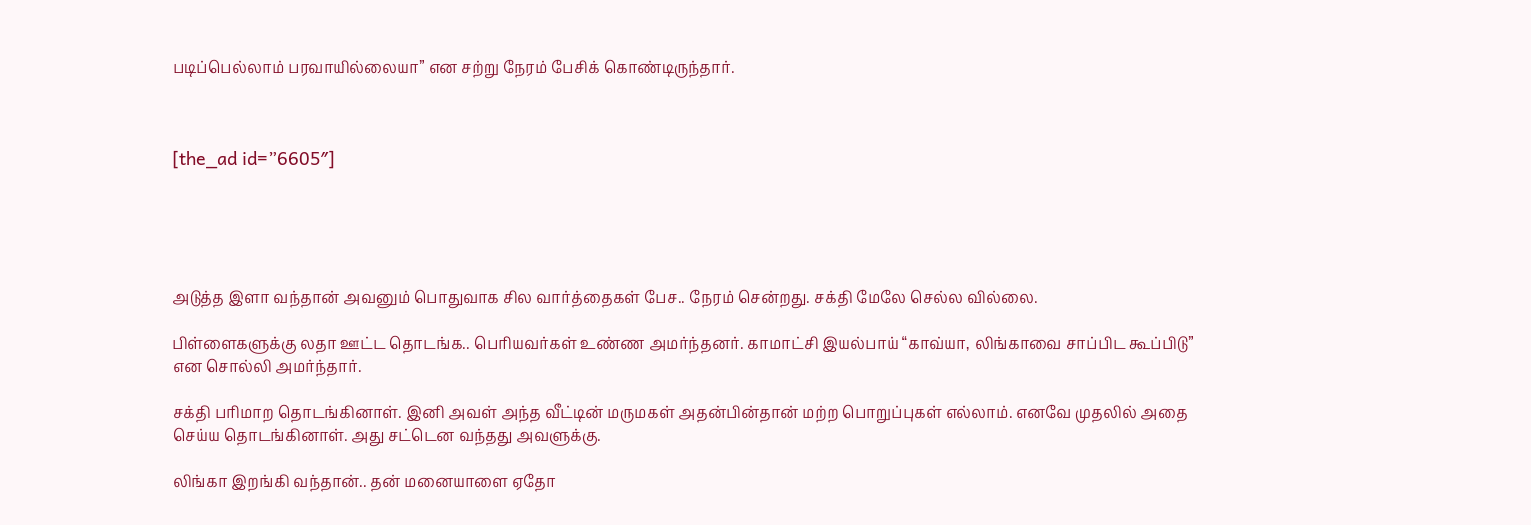படிப்பெல்லாம் பரவாயில்லையா” என சற்று நேரம் பேசிக் கொண்டிருந்தார்.



[the_ad id=”6605″]





அடுத்த இளா வந்தான் அவனும் பொதுவாக சில வார்த்தைகள் பேச.. நேரம் சென்றது. சக்தி மேலே செல்ல வில்லை.

பிள்ளைகளுக்கு லதா ஊட்ட தொடங்க.. பெரியவர்கள் உண்ண அமர்ந்தனர். காமாட்சி இயல்பாய் “காவ்யா, லிங்காவை சாப்பிட கூப்பிடு” என சொல்லி அமர்ந்தார்.

சக்தி பரிமாற தொடங்கினாள். இனி அவள் அந்த வீட்டின் மருமகள் அதன்பின்தான் மற்ற பொறுப்புகள் எல்லாம். எனவே முதலில் அதை செய்ய தொடங்கினாள். அது சட்டென வந்தது அவளுக்கு.

லிங்கா இறங்கி வந்தான்.. தன் மனையாளை ஏதோ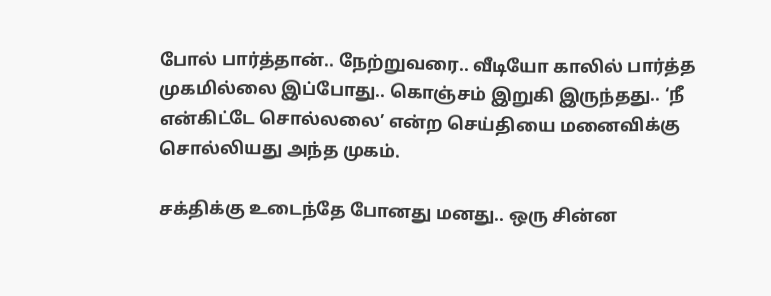போல் பார்த்தான்.. நேற்றுவரை.. வீடியோ காலில் பார்த்த முகமில்லை இப்போது.. கொஞ்சம் இறுகி இருந்தது.. ‘நீ என்கிட்டே சொல்லலை’ என்ற செய்தியை மனைவிக்கு சொல்லியது அந்த முகம்.

சக்திக்கு உடைந்தே போனது மனது.. ஒரு சின்ன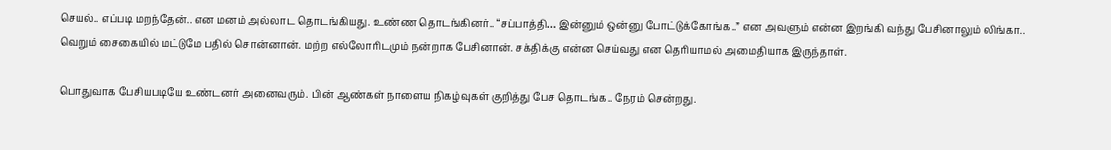செயல்.. எப்படி மறந்தேன்.. என மனம் அல்லாட தொடங்கியது. உண்ண தொடங்கினர்.. “சப்பாத்தி… இன்னும் ஒன்னு போட்டுக்கோங்க..” என அவளும் என்ன இறங்கி வந்து பேசினாலும் லிங்கா.. வெறும் சைகையில் மட்டுமே பதில் சொன்னான். மற்ற எல்லோரிடமும் நன்றாக பேசினான். சக்திக்கு என்ன செய்வது என தெரியாமல் அமைதியாக இருந்தாள்.

பொதுவாக பேசியபடியே உண்டனர் அனைவரும். பின் ஆண்கள் நாளைய நிகழ்வுகள் குறித்து பேச தொடங்க.. நேரம் சென்றது.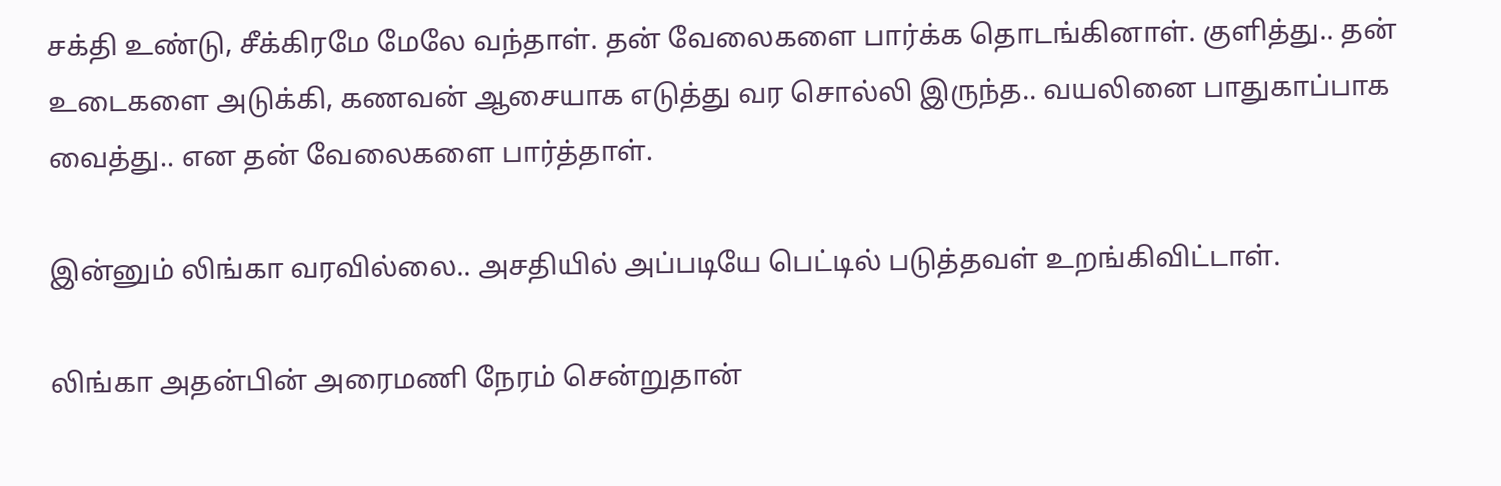சக்தி உண்டு, சீக்கிரமே மேலே வந்தாள். தன் வேலைகளை பார்க்க தொடங்கினாள். குளித்து.. தன் உடைகளை அடுக்கி, கணவன் ஆசையாக எடுத்து வர சொல்லி இருந்த.. வயலினை பாதுகாப்பாக வைத்து.. என தன் வேலைகளை பார்த்தாள்.

இன்னும் லிங்கா வரவில்லை.. அசதியில் அப்படியே பெட்டில் படுத்தவள் உறங்கிவிட்டாள்.

லிங்கா அதன்பின் அரைமணி நேரம் சென்றுதான்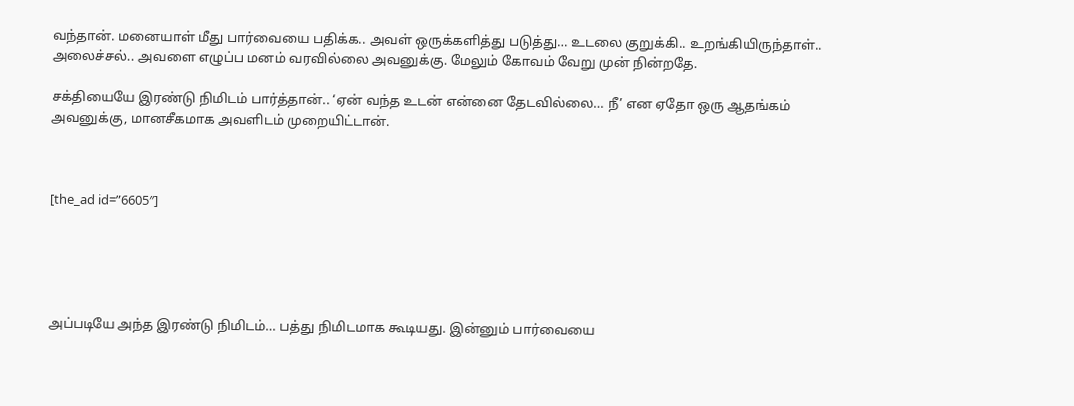வந்தான். மனையாள் மீது பார்வையை பதிக்க.. அவள் ஒருக்களித்து படுத்து… உடலை குறுக்கி.. உறங்கியிருந்தாள்.. அலைச்சல்.. அவளை எழுப்ப மனம் வரவில்லை அவனுக்கு. மேலும் கோவம் வேறு முன் நின்றதே.

சக்தியையே இரண்டு நிமிடம் பார்த்தான்.. ‘ஏன் வந்த உடன் என்னை தேடவில்லை… நீ’ என ஏதோ ஒரு ஆதங்கம் அவனுக்கு, மானசீகமாக அவளிடம் முறையிட்டான்.



[the_ad id=”6605″]





அப்படியே அந்த இரண்டு நிமிடம்… பத்து நிமிடமாக கூடியது. இன்னும் பார்வையை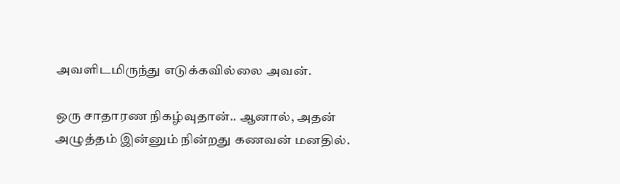அவளிடமிருந்து எடுக்கவில்லை அவன்.

ஒரு சாதாரண நிகழ்வுதான்.. ஆனால், அதன் அழுத்தம் இன்னும் நின்றது கணவன் மனதில்.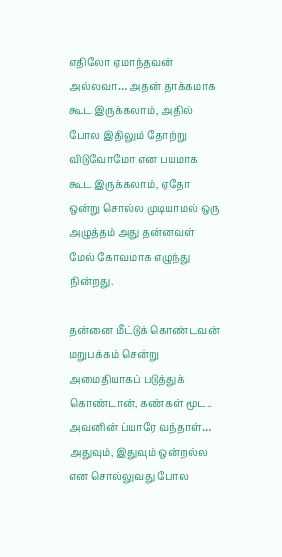எதிலோ ஏமாந்தவன் அல்லவா… அதன் தாக்கமாக கூட இருக்கலாம், அதில் போல இதிலும் தோற்று விடுவோமோ என பயமாக கூட இருக்கலாம், ஏதோ ஒன்று சொல்ல முடியாமல் ஒரு அழுத்தம் அது தன்னவள் மேல் கோவமாக எழுந்து நின்றது.

தன்னை மீட்டுக் கொண்டவன் மறுபக்கம் சென்று அமைதியாகப் படுத்துக் கொண்டான், கண்கள் மூட.. அவனின் ப்யாரே வந்தாள்… அதுவும், இதுவும் ஒன்றல்ல என சொல்லுவது போல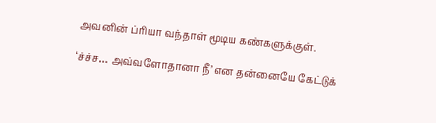அவனின் ப்ரியா வந்தாள் மூடிய கண்களுக்குள்.

‘ச்ச்ச… அவ்வளோதானா நீ’ என தன்னையே கேட்டுக்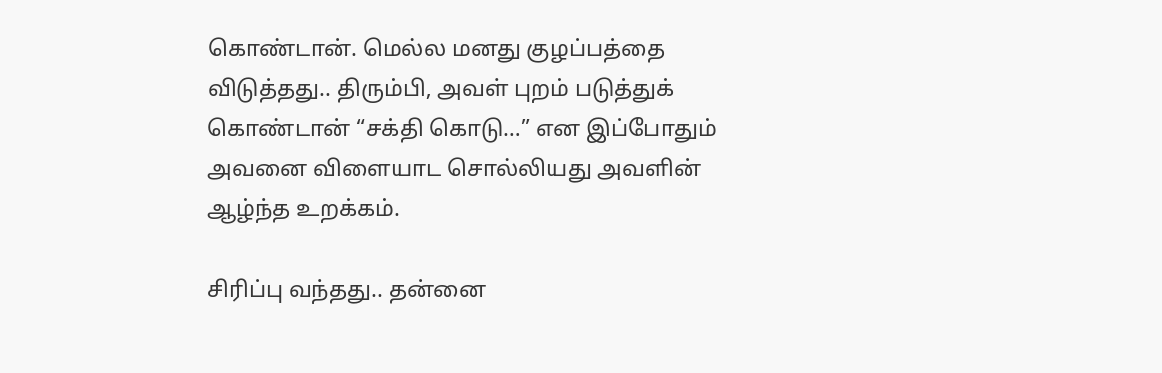கொண்டான். மெல்ல மனது குழப்பத்தை விடுத்தது.. திரும்பி, அவள் புறம் படுத்துக் கொண்டான் “சக்தி கொடு…” என இப்போதும் அவனை விளையாட சொல்லியது அவளின் ஆழ்ந்த உறக்கம்.

சிரிப்பு வந்தது.. தன்னை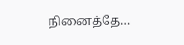நினைத்தே…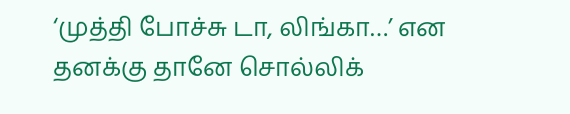‘முத்தி போச்சு டா, லிங்கா…’ என தனக்கு தானே சொல்லிக்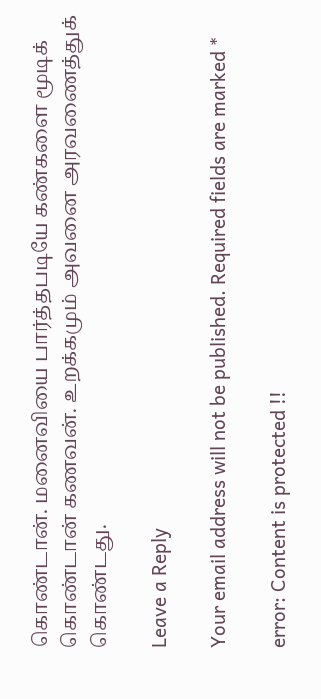கொண்டான். மனைவியை பார்த்தபடியே கண்களை மூடிக் கொண்டான் கணவன். உறக்கமும் அவனை அரவணைத்துக் கொண்டது.

Leave a Reply

Your email address will not be published. Required fields are marked *

error: Content is protected !!